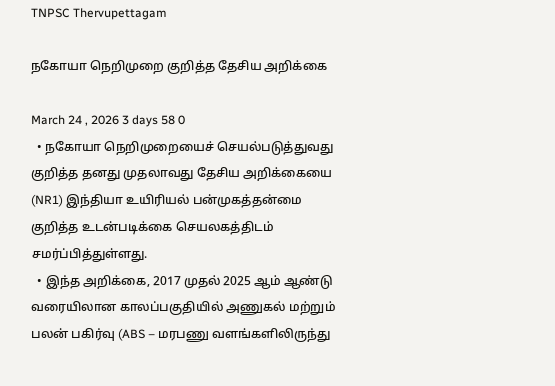TNPSC Thervupettagam

நகோயா நெறிமுறை குறித்த தேசிய அறிக்கை

March 24 , 2026 3 days 58 0
  • நகோயா நெறிமுறையைச் செயல்படுத்துவது குறித்த தனது முதலாவது தேசிய அறிக்கையை (NR1) இந்தியா உயிரியல் பன்முகத்தன்மை குறித்த உடன்படிக்கை செயலகத்திடம் சமர்ப்பித்துள்ளது.
  • இந்த அறிக்கை, 2017 முதல் 2025 ஆம் ஆண்டு வரையிலான காலப்பகுதியில் அணுகல் மற்றும் பலன் பகிர்வு (ABS – மரபணு வளங்களிலிருந்து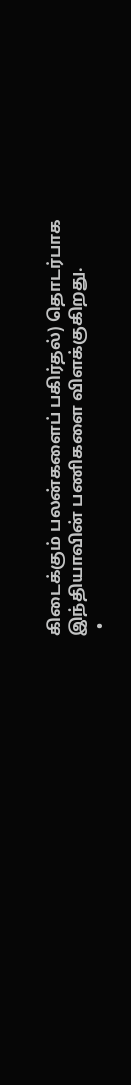கிடைக்கும் பலன்களைப் பகிர்தல்) தொடர்பாக இந்தியாவின் பணிகளை விளக்குகிறது.
  •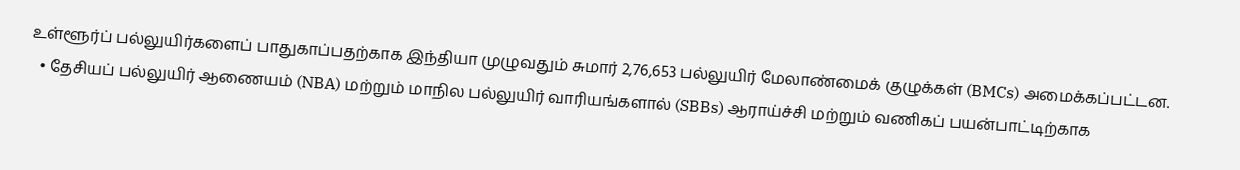உள்ளூர்ப் பல்லுயிர்களைப் பாதுகாப்பதற்காக இந்தியா முழுவதும் சுமார் 2,76,653 பல்லுயிர் மேலாண்மைக் குழுக்கள் (BMCs) அமைக்கப்பட்டன.
  • தேசியப் பல்லுயிர் ஆணையம் (NBA) மற்றும் மாநில பல்லுயிர் வாரியங்களால் (SBBs) ஆராய்ச்சி மற்றும் வணிகப் பயன்பாட்டிற்காக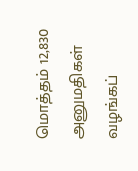மொத்தம் 12,830 அனுமதிகள் வழங்கப்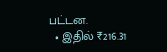பட்டன.
  • இதில் ₹216.31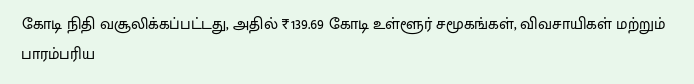கோடி நிதி வசூலிக்கப்பட்டது, அதில் ₹139.69 கோடி உள்ளூர் சமூகங்கள், விவசாயிகள் மற்றும் பாரம்பரிய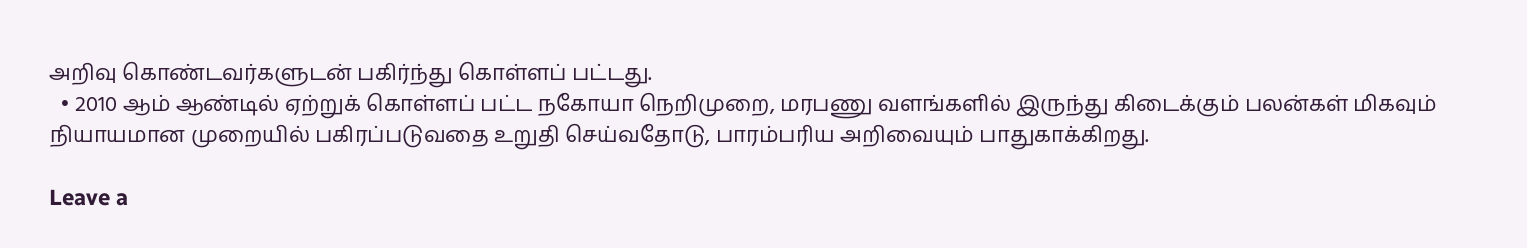அறிவு கொண்டவர்களுடன் பகிர்ந்து கொள்ளப் பட்டது.
  • 2010 ஆம் ஆண்டில் ஏற்றுக் கொள்ளப் பட்ட நகோயா நெறிமுறை, மரபணு வளங்களில் இருந்து கிடைக்கும் பலன்கள் மிகவும் நியாயமான முறையில் பகிரப்படுவதை உறுதி செய்வதோடு, பாரம்பரிய அறிவையும் பாதுகாக்கிறது.

Leave a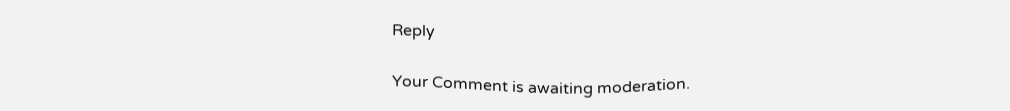Reply

Your Comment is awaiting moderation.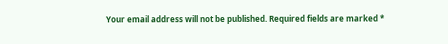Your email address will not be published. Required fields are marked *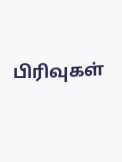பிரிவுகள்